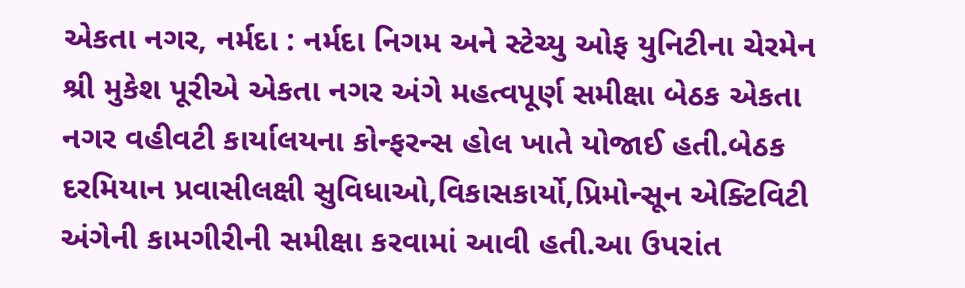એકતા નગર, નર્મદા : નર્મદા નિગમ અને સ્ટેચ્યુ ઓફ યુનિટીના ચેરમેન શ્રી મુકેશ પૂરીએ એકતા નગર અંગે મહત્વપૂર્ણ સમીક્ષા બેઠક એકતા નગર વહીવટી કાર્યાલયના કોન્ફરન્સ હોલ ખાતે યોજાઈ હતી.બેઠક દરમિયાન પ્રવાસીલક્ષી સુવિધાઓ,વિકાસકાર્યો,પ્રિમોન્સૂન એક્ટિવિટી અંગેની કામગીરીની સમીક્ષા કરવામાં આવી હતી.આ ઉપરાંત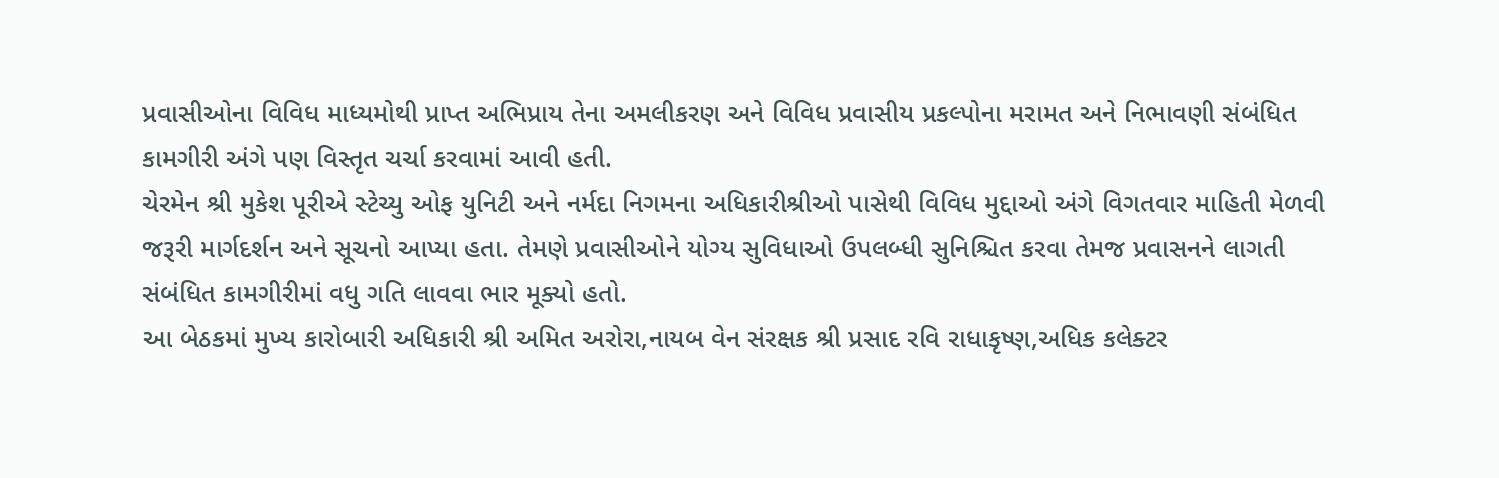પ્રવાસીઓના વિવિધ માધ્યમોથી પ્રાપ્ત અભિપ્રાય તેના અમલીકરણ અને વિવિધ પ્રવાસીય પ્રકલ્પોના મરામત અને નિભાવણી સંબંધિત કામગીરી અંગે પણ વિસ્તૃત ચર્ચા કરવામાં આવી હતી.
ચેરમેન શ્રી મુકેશ પૂરીએ સ્ટેચ્યુ ઓફ યુનિટી અને નર્મદા નિગમના અધિકારીશ્રીઓ પાસેથી વિવિધ મુદ્દાઓ અંગે વિગતવાર માહિતી મેળવી જરૂરી માર્ગદર્શન અને સૂચનો આપ્યા હતા. તેમણે પ્રવાસીઓને યોગ્ય સુવિધાઓ ઉપલબ્ધી સુનિશ્ચિત કરવા તેમજ પ્રવાસનને લાગતી સંબંધિત કામગીરીમાં વધુ ગતિ લાવવા ભાર મૂક્યો હતો.
આ બેઠકમાં મુખ્ય કારોબારી અધિકારી શ્રી અમિત અરોરા,નાયબ વેન સંરક્ષક શ્રી પ્રસાદ રવિ રાધાકૃષ્ણ,અધિક કલેક્ટર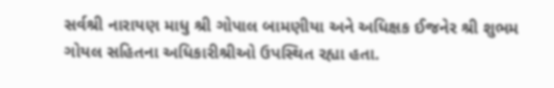સર્વશ્રી નારાયણ માધુ શ્રી ગોપાલ બામણીયા અને અધિક્ષક ઈજનેર શ્રી શુભમ ગોયલ સહિતના અધિકારીશ્રીઓ ઉપસ્થિત રહ્યા હતા.